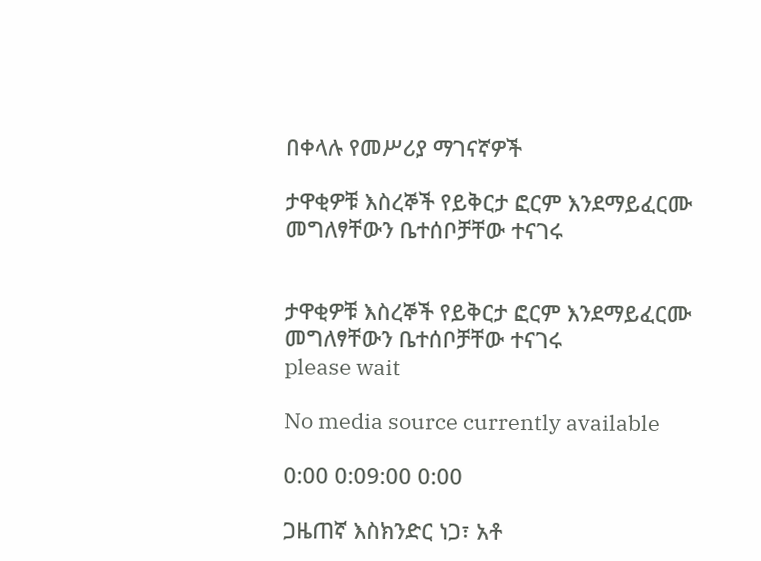በቀላሉ የመሥሪያ ማገናኛዎች

ታዋቂዎቹ እስረኞች የይቅርታ ፎርም እንደማይፈርሙ መግለፃቸውን ቤተሰቦቻቸው ተናገሩ


ታዋቂዎቹ እስረኞች የይቅርታ ፎርም እንደማይፈርሙ መግለፃቸውን ቤተሰቦቻቸው ተናገሩ
please wait

No media source currently available

0:00 0:09:00 0:00

ጋዜጠኛ እስክንድር ነጋ፣ አቶ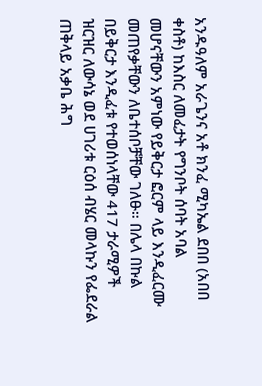አንዱዓለም አራጌንና አቶ ክንፈ ሚካኤል ደበበ (አበበ ቀስቶ) ከእስር ለመፈታት የግንቦት ሰባት አባል መሆናቸውን አምነው የይቅርታ ፎርም ላይ እንዲፈርሙ መጠየቃቸውን ለቤተሰቦቻቸው ገለፁ። በሌላ በኩል በይቅርታ እንዲፈቱ የተወሰነላቸው 417 ታራሚዎች ዝርዝር ለውሳኔ ወደ ሀገሪቱ ርዕሰ ብሄር መላኩን የፌደራል ጠቅላይ አቃቤ ሕግ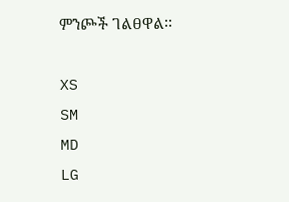ምንጮች ገልፀዋል፡፡

XS
SM
MD
LG